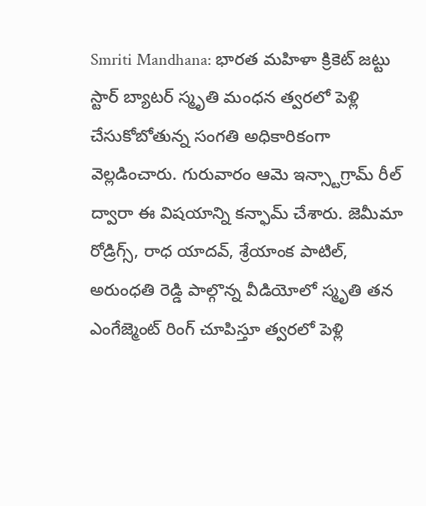Smriti Mandhana: భారత మహిళా క్రికెట్ జట్టు స్టార్ బ్యాటర్ స్మృతి మంధన త్వరలో పెళ్లి చేసుకోబోతున్న సంగతి అధికారికంగా వెల్లడించారు. గురువారం ఆమె ఇన్స్టాగ్రామ్ రీల్ ద్వారా ఈ విషయాన్ని కన్ఫామ్ చేశారు. జెమీమా రోడ్రిగ్స్, రాధ యాదవ్, శ్రేయాంక పాటిల్, అరుంధతి రెడ్డి పాల్గొన్న వీడియోలో స్మృతి తన ఎంగేజ్మెంట్ రింగ్ చూపిస్తూ త్వరలో పెళ్లి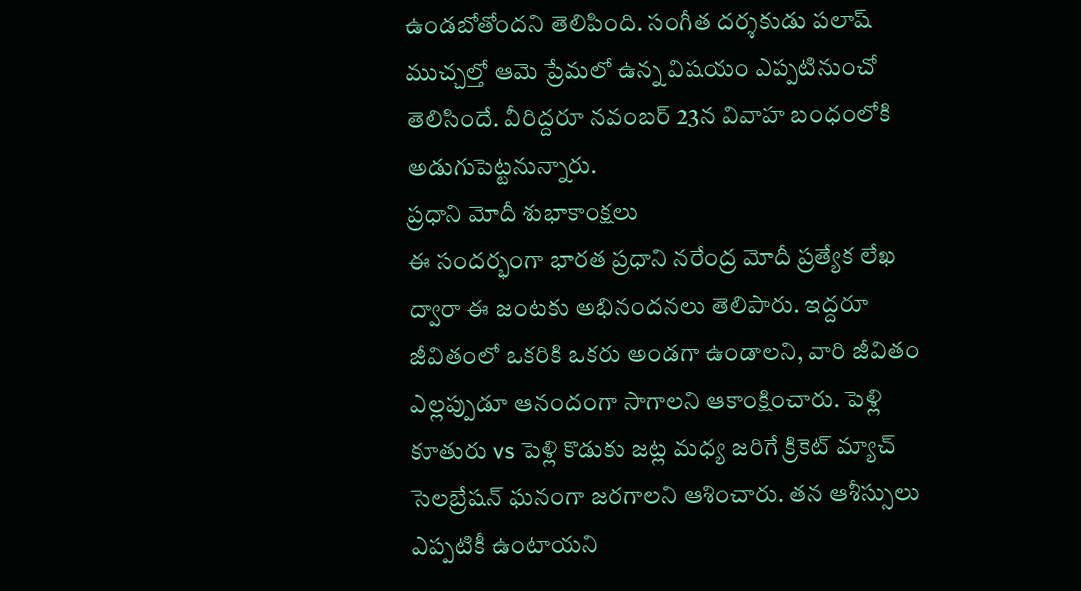ఉండబోతోందని తెలిపింది. సంగీత దర్శకుడు పలాష్ ముచ్చల్తో ఆమె ప్రేమలో ఉన్న విషయం ఎప్పటినుంచో తెలిసిందే. వీరిద్దరూ నవంబర్ 23న వివాహ బంధంలోకి అడుగుపెట్టనున్నారు.
ప్రధాని మోదీ శుభాకాంక్షలు
ఈ సందర్భంగా భారత ప్రధాని నరేంద్ర మోదీ ప్రత్యేక లేఖ ద్వారా ఈ జంటకు అభినందనలు తెలిపారు. ఇద్దరూ జీవితంలో ఒకరికి ఒకరు అండగా ఉండాలని, వారి జీవితం ఎల్లప్పుడూ ఆనందంగా సాగాలని ఆకాంక్షించారు. పెళ్లి కూతురు vs పెళ్లి కొడుకు జట్ల మధ్య జరిగే క్రికెట్ మ్యాచ్ సెలబ్రేషన్ ఘనంగా జరగాలని ఆశించారు. తన ఆశీస్సులు ఎప్పటికీ ఉంటాయని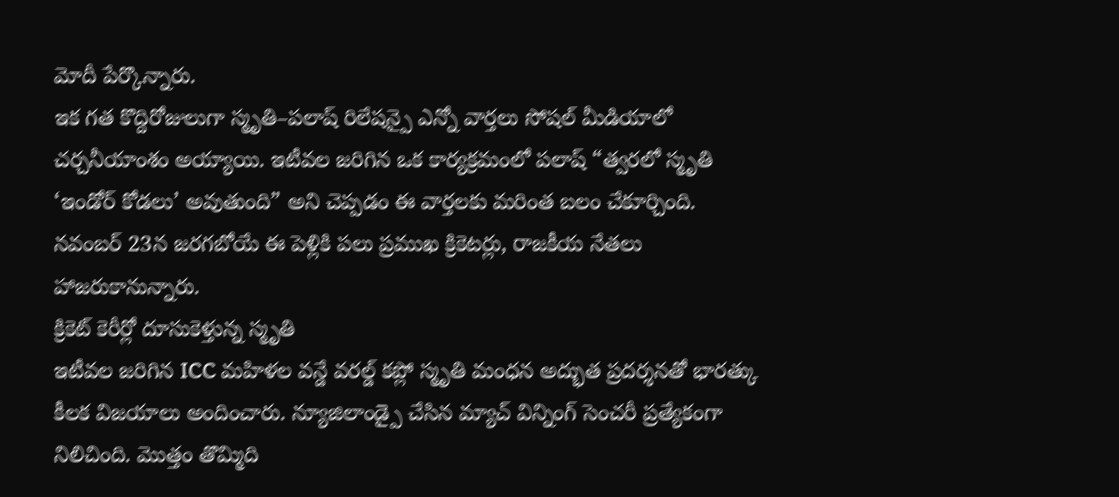మోదీ పేర్కొన్నారు.
ఇక గత కొద్దిరోజులుగా స్మృతి–పలాష్ రిలేషన్పై ఎన్నో వార్తలు సోషల్ మీడియాలో చర్చనీయాంశం అయ్యాయి. ఇటీవల జరిగిన ఒక కార్యక్రమంలో పలాష్ “త్వరలో స్మృతి ‘ఇండోర్ కోడలు’ అవుతుంది” అని చెప్పడం ఈ వార్తలకు మరింత బలం చేకూర్చింది. నవంబర్ 23న జరగబోయే ఈ పెళ్లికి పలు ప్రముఖ క్రికెటర్లు, రాజకీయ నేతలు హాజరుకానున్నారు.
క్రికెట్ కెరీర్లో దూసుకెళ్తున్న స్మృతి
ఇటీవల జరిగిన ICC మహిళల వన్డే వరల్డ్ కప్లో స్మృతి మంధన అద్భుత ప్రదర్శనతో భారత్కు కీలక విజయాలు అందించారు. న్యూజిలాండ్పై చేసిన మ్యాచ్ విన్నింగ్ సెంచరీ ప్రత్యేకంగా నిలిచింది. మొత్తం తొమ్మిది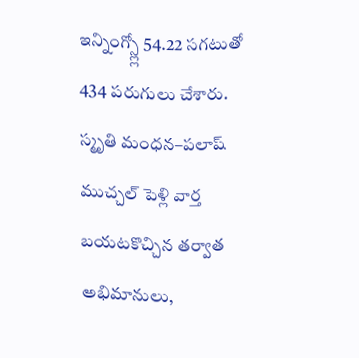ఇన్నింగ్స్ల్లో 54.22 సగటుతో 434 పరుగులు చేశారు.
స్మృతి మంధన–పలాష్ ముచ్చల్ పెళ్లి వార్త బయటకొచ్చిన తర్వాత అభిమానులు,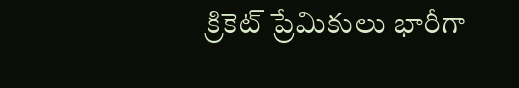క్రికెట్ ప్రేమికులు భారీగా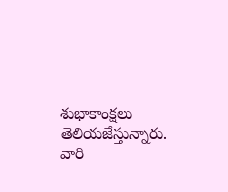శుభాకాంక్షలు తెలియజేస్తున్నారు. వారి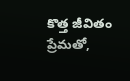కొత్త జీవితం ప్రేమతో,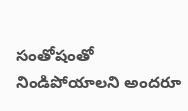సంతోషంతో నిండిపోయాలని అందరూ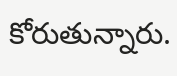కోరుతున్నారు.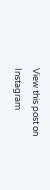View this post on Instagram